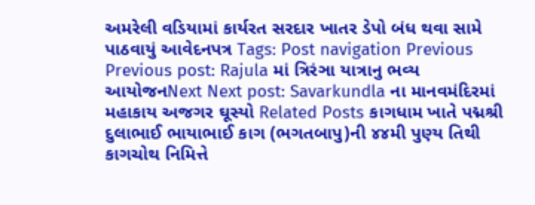અમરેલી વડિયામાં કાર્યરત સરદાર ખાતર ડેપો બંધ થવા સામે પાઠવાયું આવેદનપત્ર Tags: Post navigation Previous Previous post: Rajula માં ત્રિરંઞા યાત્રાનુ ભવ્ય આયોજનNext Next post: Savarkundla ના માનવમંદિરમાં મહાકાય અજગર ઘૂસ્યો Related Posts કાગધામ ખાતે પદ્મશ્રી દુલાભાઈ ભાયાભાઈ કાગ (ભગતબાપુ)ની ૪૪મી પુણ્ય તિથી કાગચોથ નિમિત્તે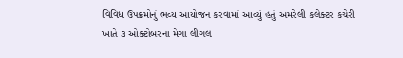વિવિધ ઉપક્રમોનું ભવ્ય આયોજન કરવામાં આવ્યું હતું અમરેલી કલેક્ટર કચેરી ખાતે ૩ ઓક્ટોબરના મેગા લીગલ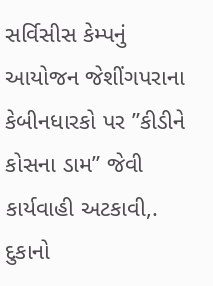સર્વિસીસ કેમ્પનું આયોજન જેશીંગપરાના કેબીનધારકો પર ”કીડીને કોસના ડામ” જેવી કાર્યવાહી અટકાવી,. દુકાનો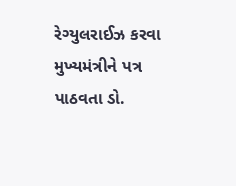રેગ્યુલરાઈઝ કરવા મુખ્યમંત્રીને પત્ર પાઠવતા ડો.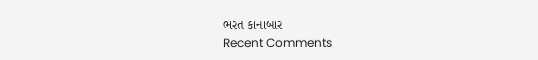ભરત કાનાબાર
Recent Comments